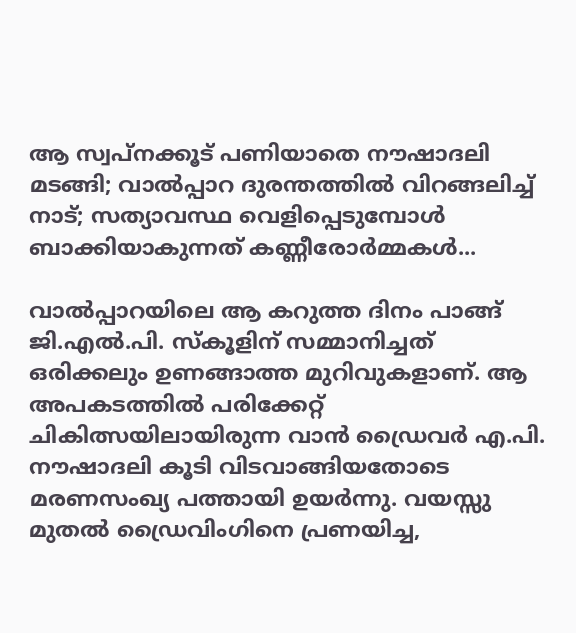ആ സ്വപ്നക്കൂട് പണിയാതെ നൗഷാദലി മടങ്ങി; വാൽപ്പാറ ദുരന്തത്തിൽ വിറങ്ങലിച്ച് നാട്; സത്യാവസ്ഥ വെളിപ്പെടുമ്പോൾ ബാക്കിയാകുന്നത് കണ്ണീരോർമ്മകൾ...

വാൽപ്പാറയിലെ ആ കറുത്ത ദിനം പാങ്ങ് ജി.എൽ.പി. സ്കൂളിന് സമ്മാനിച്ചത് ഒരിക്കലും ഉണങ്ങാത്ത മുറിവുകളാണ്. ആ അപകടത്തിൽ പരിക്കേറ്റ് ചികിത്സയിലായിരുന്ന വാൻ ഡ്രൈവർ എ.പി. നൗഷാദലി കൂടി വിടവാങ്ങിയതോടെ മരണസംഖ്യ പത്തായി ഉയർന്നു. വയസ്സു മുതൽ ഡ്രൈവിംഗിനെ പ്രണയിച്ച,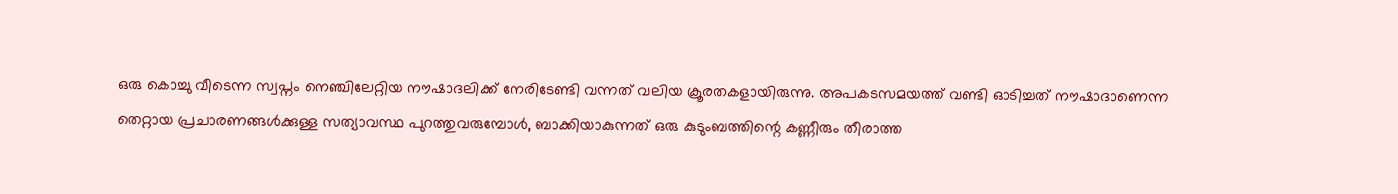ഒരു കൊച്ചു വീടെന്ന സ്വപ്നം നെഞ്ചിലേറ്റിയ നൗഷാദലിക്ക് നേരിടേണ്ടി വന്നത് വലിയ ക്രൂരതകളായിരുന്നു. അപകടസമയത്ത് വണ്ടി ഓടിച്ചത് നൗഷാദാണെന്ന തെറ്റായ പ്രചാരണങ്ങൾക്കുള്ള സത്യാവസ്ഥ പുറത്തുവരുമ്പോൾ, ബാക്കിയാകുന്നത് ഒരു കുടുംബത്തിന്റെ കണ്ണീരും തീരാത്ത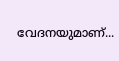വേദനയുമാണ്...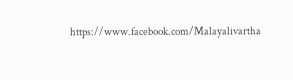https://www.facebook.com/Malayalivartha